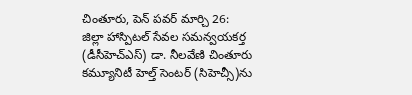చింతూరు, పెన్ పవర్ మార్చి 26:
జిల్లా హాస్పిటల్ సేవల సమన్వయకర్త (డీసీహెచ్ఎస్) డా. నీలవేణి చింతూరు కమ్యూనిటీ హెల్త్ సెంటర్ (సిహెచ్సీ)ను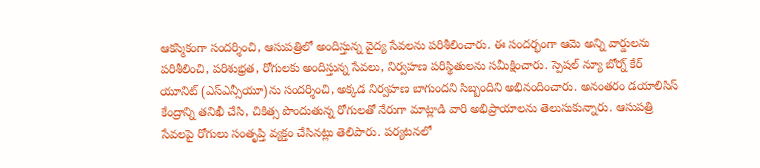ఆకస్మికంగా సందర్శించి, ఆసుపత్రిలో అందిస్తున్న వైద్య సేవలను పరిశీలించారు. ఈ సందర్భంగా ఆమె అన్ని వార్డులను పరిశీలించి, పరిశుభ్రత, రోగులకు అందిస్తున్న సేవలు, నిర్వహణ పరిస్థితులను సమీక్షించారు. స్పెషల్ న్యూ బోర్న్ కేర్ యూనిట్ (ఎస్ఎన్సీయూ)ను సందర్శించి, అక్కడ నిర్వహణ బాగుందని సిబ్బందిని అభినందించారు. అనంతరం డయాలిసిస్ కేంద్రాన్ని తనిఖీ చేసి, చికిత్స పొందుతున్న రోగులతో నేరుగా మాట్లాడి వారి అభిప్రాయాలను తెలుసుకున్నారు. ఆసుపత్రి సేవలపై రోగులు సంతృప్తి వ్యక్తం చేసినట్లు తెలిపారు. పర్యటనలో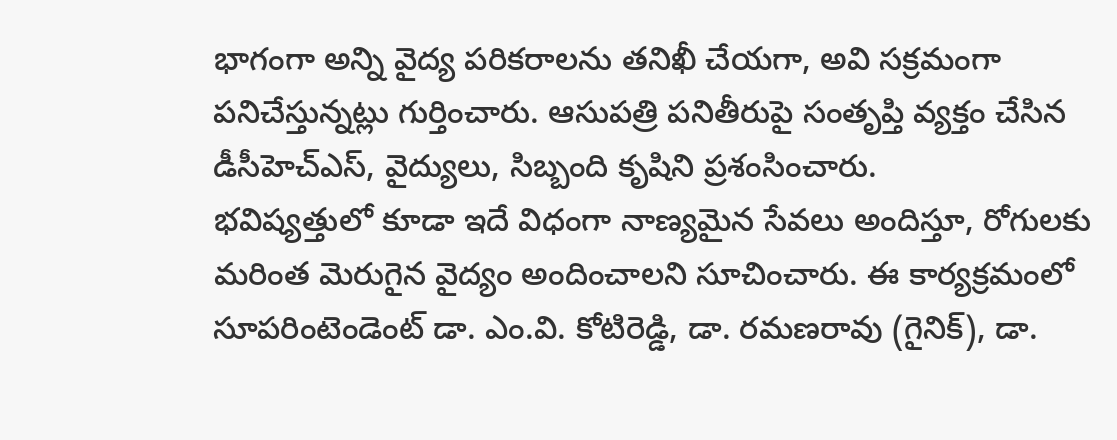భాగంగా అన్ని వైద్య పరికరాలను తనిఖీ చేయగా, అవి సక్రమంగా పనిచేస్తున్నట్లు గుర్తించారు. ఆసుపత్రి పనితీరుపై సంతృప్తి వ్యక్తం చేసిన డీసీహెచ్ఎస్, వైద్యులు, సిబ్బంది కృషిని ప్రశంసించారు.
భవిష్యత్తులో కూడా ఇదే విధంగా నాణ్యమైన సేవలు అందిస్తూ, రోగులకు మరింత మెరుగైన వైద్యం అందించాలని సూచించారు. ఈ కార్యక్రమంలో సూపరింటెండెంట్ డా. ఎం.వి. కోటిరెడ్డి, డా. రమణరావు (గైనిక్), డా.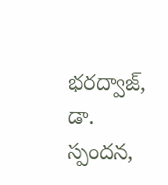భరద్వాజ్, డా. స్పందన,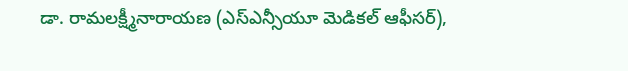డా. రామలక్ష్మీనారాయణ (ఎస్ఎన్సీయూ మెడికల్ ఆఫీసర్),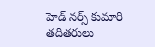హెడ్ నర్స్ కుమారి తదితరులు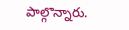పాల్గొన్నారు.